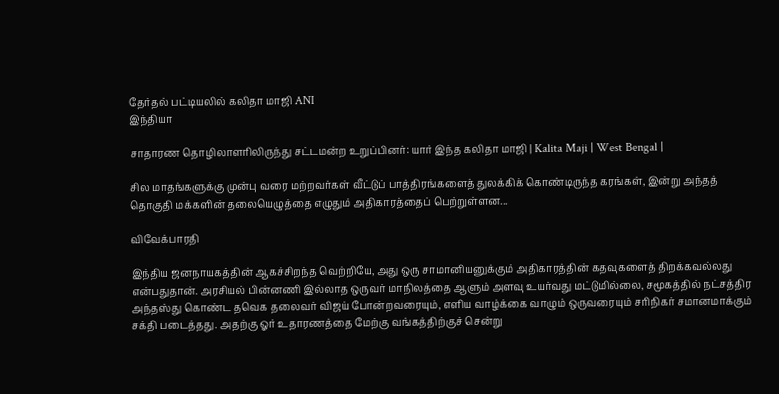தேர்தல் பட்டியலில் கலிதா மாஜி ANI
இந்தியா

சாதாரண தொழிலாளரிலிருந்து சட்டமன்ற உறுப்பினர்: யார் இந்த கலிதா மாஜி | Kalita Maji | West Bengal |

சில மாதங்களுக்கு முன்பு வரை மற்றவர்கள் வீட்டுப் பாத்திரங்களைத் துலக்கிக் கொண்டிருந்த கரங்கள், இன்று அந்தத் தொகுதி மக்களின் தலையெழுத்தை எழுதும் அதிகாரத்தைப் பெற்றுள்ளன...

விவேக்பாரதி

இந்திய ஜனநாயகத்தின் ஆகச்சிறந்த வெற்றியே, அது ஒரு சாமானியனுக்கும் அதிகாரத்தின் கதவுகளைத் திறக்கவல்லது என்பதுதான். அரசியல் பின்னணி இல்லாத ஒருவர் மாநிலத்தை ஆளும் அளவு உயர்வது மட்டுமில்லை, சமூகத்தில் நட்சத்திர அந்தஸ்து கொண்ட தவெக தலைவர் விஜய் போன்றவரையும், எளிய வாழ்க்கை வாழும் ஒருவரையும் சரிநிகர் சமானமாக்கும் சக்தி படைத்தது. அதற்கு ஓர் உதாரணத்தை மேற்கு வங்கத்திற்குச் சென்று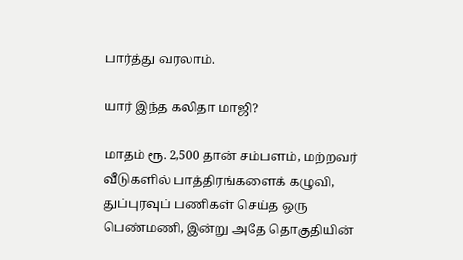பார்த்து வரலாம்.

யார் இந்த கலிதா மாஜி?

மாதம் ரூ. 2,500 தான் சம்பளம், மற்றவர் வீடுகளில் பாத்திரங்களைக் கழுவி, துப்புரவுப் பணிகள் செய்த ஒரு பெண்மணி, இன்று அதே தொகுதியின்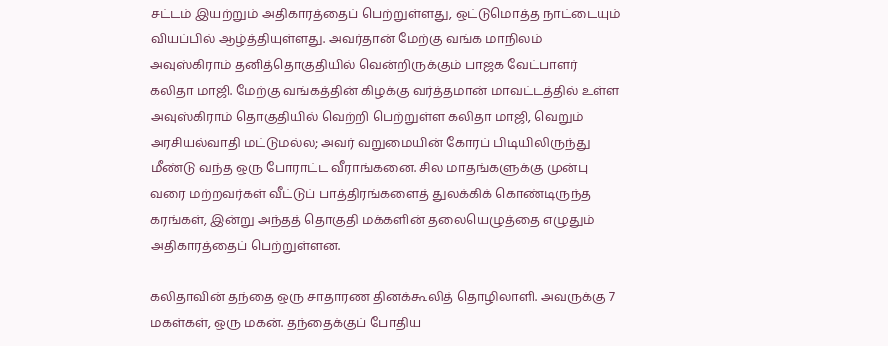சட்டம் இயற்றும் அதிகாரத்தைப் பெற்றுள்ளது, ஒட்டுமொத்த நாட்டையும் வியப்பில் ஆழ்த்தியுள்ளது. அவர்தான் மேற்கு வங்க மாநிலம் அவுஸ்கிராம் தனித்தொகுதியில் வென்றிருக்கும் பாஜக வேட்பாளர் கலிதா மாஜி. மேற்கு வங்கத்தின் கிழக்கு வர்த்தமான் மாவட்டத்தில் உள்ள அவுஸ்கிராம் தொகுதியில் வெற்றி பெற்றுள்ள கலிதா மாஜி, வெறும் அரசியல்வாதி மட்டுமல்ல; அவர் வறுமையின் கோரப் பிடியிலிருந்து மீண்டு வந்த ஒரு போராட்ட வீராங்கனை. சில மாதங்களுக்கு முன்பு வரை மற்றவர்கள் வீட்டுப் பாத்திரங்களைத் துலக்கிக் கொண்டிருந்த கரங்கள், இன்று அந்தத் தொகுதி மக்களின் தலையெழுத்தை எழுதும் அதிகாரத்தைப் பெற்றுள்ளன.

கலிதாவின் தந்தை ஒரு சாதாரண தினக்கூலித் தொழிலாளி. அவருக்கு 7 மகள்கள், ஒரு மகன். தந்தைக்குப் போதிய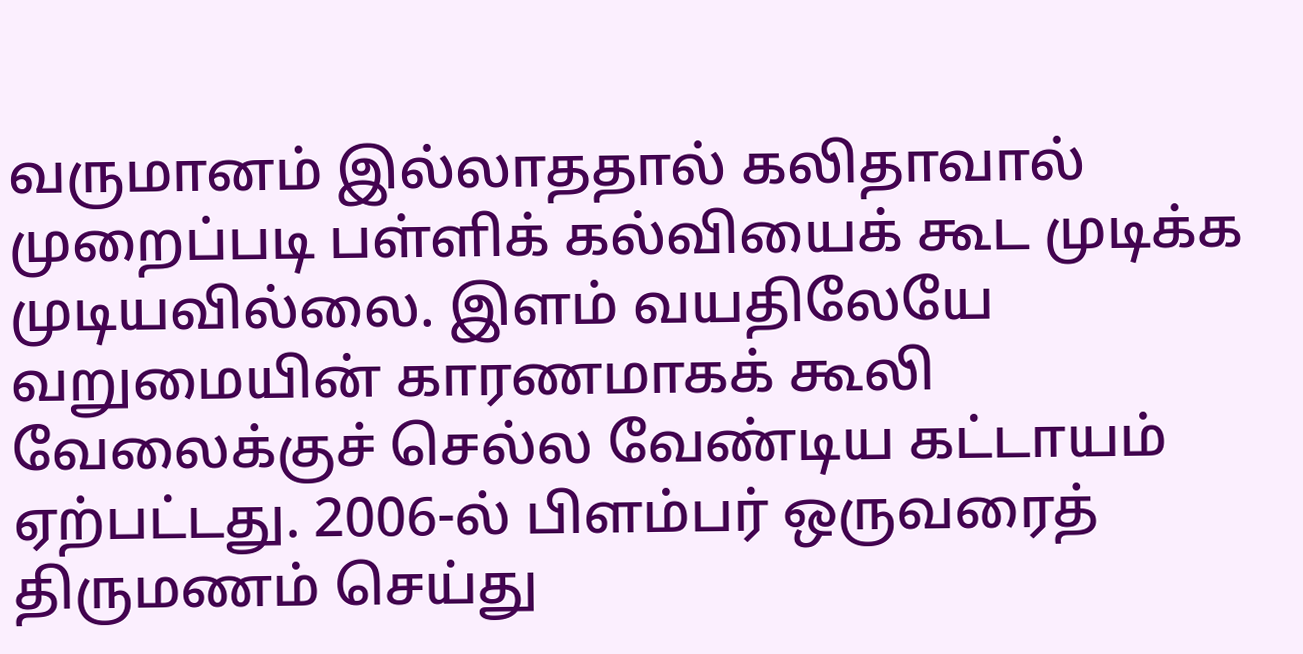வருமானம் இல்லாததால் கலிதாவால் முறைப்படி பள்ளிக் கல்வியைக் கூட முடிக்க முடியவில்லை. இளம் வயதிலேயே வறுமையின் காரணமாகக் கூலி வேலைக்குச் செல்ல வேண்டிய கட்டாயம் ஏற்பட்டது. 2006-ல் பிளம்பர் ஒருவரைத் திருமணம் செய்து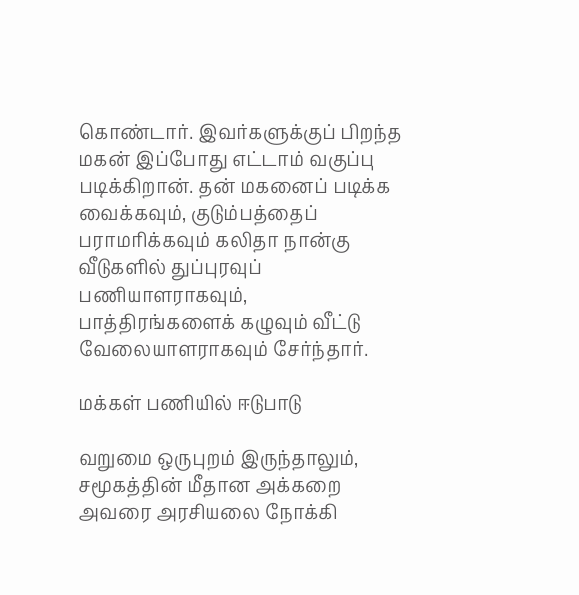கொண்டார். இவர்களுக்குப் பிறந்த மகன் இப்போது எட்டாம் வகுப்பு படிக்கிறான். தன் மகனைப் படிக்க வைக்கவும், குடும்பத்தைப் பராமரிக்கவும் கலிதா நான்கு வீடுகளில் துப்புரவுப் பணியாளராகவும், பாத்திரங்களைக் கழுவும் வீட்டு வேலையாளராகவும் சேர்ந்தார்.

மக்கள் பணியில் ஈடுபாடு

வறுமை ஒருபுறம் இருந்தாலும், சமூகத்தின் மீதான அக்கறை அவரை அரசியலை நோக்கி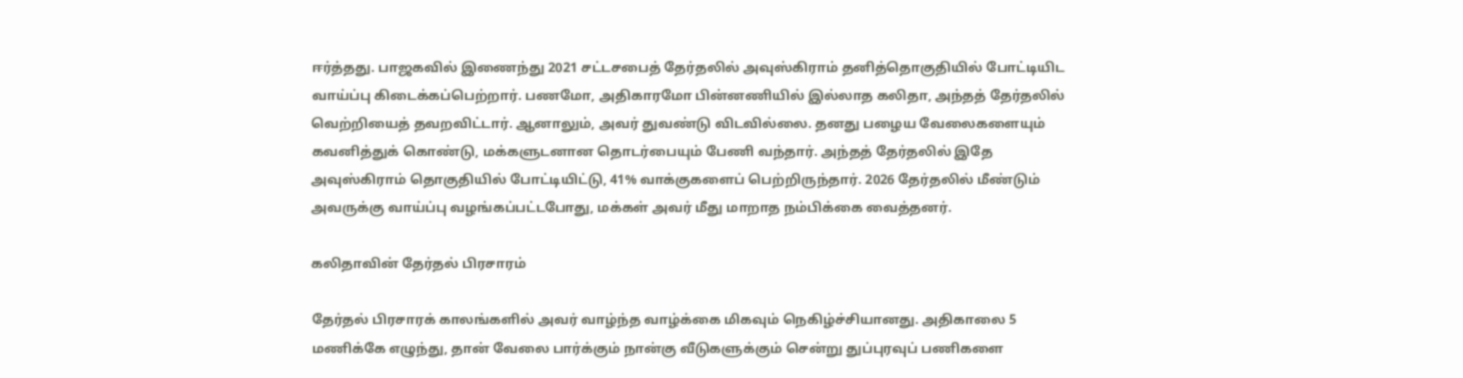ஈர்த்தது. பாஜகவில் இணைந்து 2021 சட்டசபைத் தேர்தலில் அவுஸ்கிராம் தனித்தொகுதியில் போட்டியிட வாய்ப்பு கிடைக்கப்பெற்றார். பணமோ, அதிகாரமோ பின்னணியில் இல்லாத கலிதா, அந்தத் தேர்தலில் வெற்றியைத் தவறவிட்டார். ஆனாலும், அவர் துவண்டு விடவில்லை. தனது பழைய வேலைகளையும் கவனித்துக் கொண்டு, மக்களுடனான தொடர்பையும் பேணி வந்தார். அந்தத் தேர்தலில் இதே அவுஸ்கிராம் தொகுதியில் போட்டியிட்டு, 41% வாக்குகளைப் பெற்றிருந்தார். 2026 தேர்தலில் மீண்டும் அவருக்கு வாய்ப்பு வழங்கப்பட்டபோது, மக்கள் அவர் மீது மாறாத நம்பிக்கை வைத்தனர்.

கலிதாவின் தேர்தல் பிரசாரம்

தேர்தல் பிரசாரக் காலங்களில் அவர் வாழ்ந்த வாழ்க்கை மிகவும் நெகிழ்ச்சியானது. அதிகாலை 5 மணிக்கே எழுந்து, தான் வேலை பார்க்கும் நான்கு வீடுகளுக்கும் சென்று துப்புரவுப் பணிகளை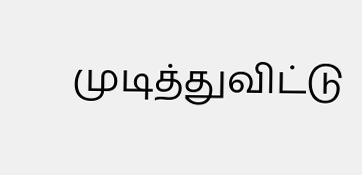முடித்துவிட்டு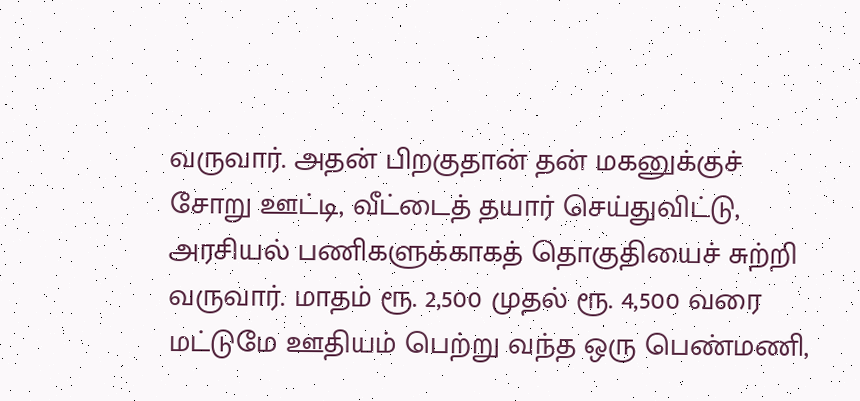வருவார். அதன் பிறகுதான் தன் மகனுக்குச் சோறு ஊட்டி, வீட்டைத் தயார் செய்துவிட்டு, அரசியல் பணிகளுக்காகத் தொகுதியைச் சுற்றி வருவார். மாதம் ரூ. 2,500 முதல் ரூ. 4,500 வரை மட்டுமே ஊதியம் பெற்று வந்த ஒரு பெண்மணி,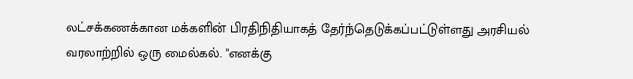லட்சக்கணக்கான மக்களின் பிரதிநிதியாகத் தேர்ந்தெடுக்கப்பட்டுள்ளது அரசியல் வரலாற்றில் ஒரு மைல்கல். "எனக்கு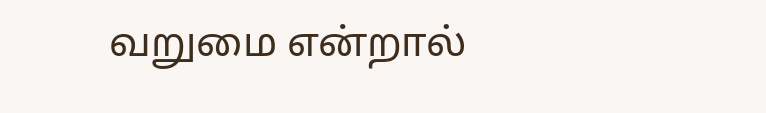வறுமை என்றால்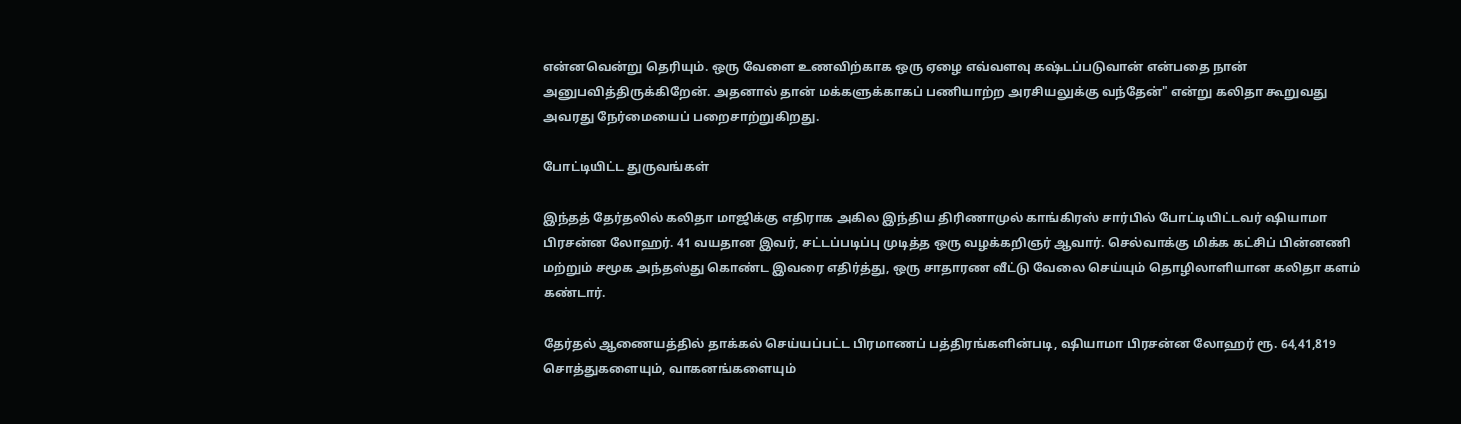என்னவென்று தெரியும். ஒரு வேளை உணவிற்காக ஒரு ஏழை எவ்வளவு கஷ்டப்படுவான் என்பதை நான் அனுபவித்திருக்கிறேன். அதனால் தான் மக்களுக்காகப் பணியாற்ற அரசியலுக்கு வந்தேன்" என்று கலிதா கூறுவது அவரது நேர்மையைப் பறைசாற்றுகிறது.

போட்டியிட்ட துருவங்கள்

இந்தத் தேர்தலில் கலிதா மாஜிக்கு எதிராக அகில இந்திய திரிணாமுல் காங்கிரஸ் சார்பில் போட்டியிட்டவர் ஷியாமா பிரசன்ன லோஹர். 41 வயதான இவர், சட்டப்படிப்பு முடித்த ஒரு வழக்கறிஞர் ஆவார். செல்வாக்கு மிக்க கட்சிப் பின்னணி மற்றும் சமூக அந்தஸ்து கொண்ட இவரை எதிர்த்து, ஒரு சாதாரண வீட்டு வேலை செய்யும் தொழிலாளியான கலிதா களம் கண்டார்.

தேர்தல் ஆணையத்தில் தாக்கல் செய்யப்பட்ட பிரமாணப் பத்திரங்களின்படி, ஷியாமா பிரசன்ன லோஹர் ரூ. 64,41,819 சொத்துகளையும், வாகனங்களையும்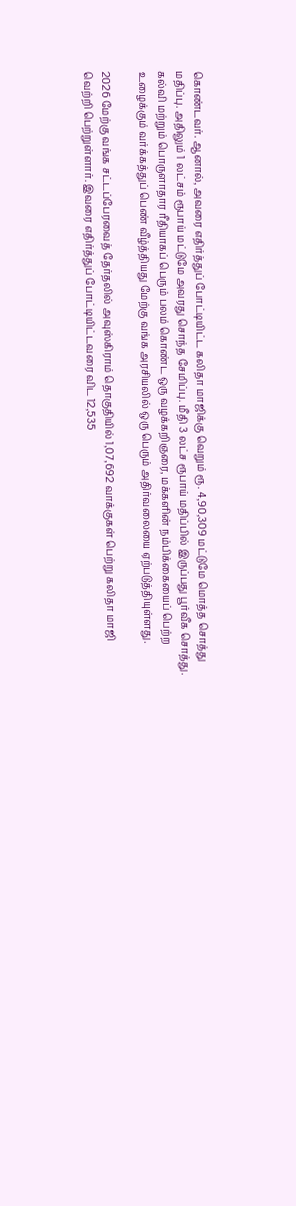கொண்டவர். ஆனால், அவரை எதிர்த்துப் போட்டியிட்ட கலிதா மாஜிக்கு வெறும் ரூ. 4,90,309 மட்டுமே மொத்த சொத்து மதிப்பு. அதிலும் 1 லட்சம் ரூபாய் மட்டுமே அவரது சொந்த சேமிப்பு. மீதி 3 லட்ச ரூபாய் மதிப்பில் இருப்பது பூர்வீக சொத்து. கல்வி மற்றும் பொருளாதார ரீதியாகப் பெரும் பலம் கொண்ட ஒரு வழக்கறிஞரை, மக்களின் நம்பிக்கையைப் பெற்ற உழைக்கும் வர்க்கத்துப் பெண் வீழ்த்தியது மேற்கு வங்க அரசியலில் ஒரு பெரும் அதிர்வலையை ஏற்படுத்தியுள்ளது.

2026 மேற்கு வங்க சட்டப்பேரவைத் தேர்தலில் அவுஸ்கிராம் தொகுதியில் 1,07,692 வாக்குகள் பெற்று கலிதா மாஜி வெற்றி பெற்றுள்ளார். இவரை எதிர்த்துப் போட்டியிட்டவரை விட 12,535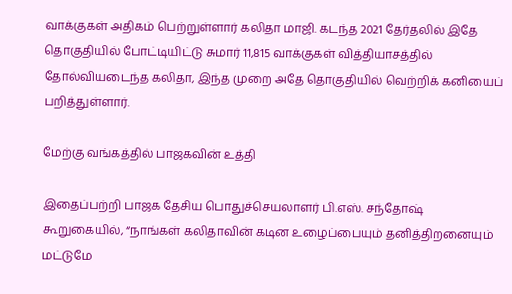வாக்குகள் அதிகம் பெற்றுள்ளார் கலிதா மாஜி. கடந்த 2021 தேர்தலில் இதே தொகுதியில் போட்டியிட்டு சுமார் 11,815 வாக்குகள் வித்தியாசத்தில் தோல்வியடைந்த கலிதா, இந்த முறை அதே தொகுதியில் வெற்றிக் கனியைப் பறித்துள்ளார்.

மேற்கு வங்கத்தில் பாஜகவின் உத்தி

இதைப்பற்றி பாஜக தேசிய பொதுச்செயலாளர் பி.எஸ். சந்தோஷ் கூறுகையில், “நாங்கள் கலிதாவின் கடின உழைப்பையும் தனித்திறனையும் மட்டுமே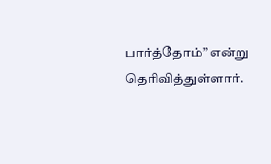பார்த்தோம்” என்று தெரிவித்துள்ளார்.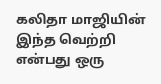கலிதா மாஜியின் இந்த வெற்றி என்பது ஒரு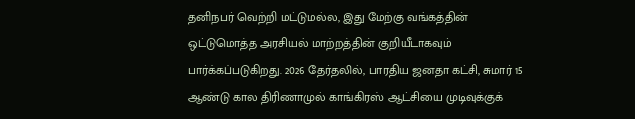தனிநபர் வெற்றி மட்டுமல்ல, இது மேற்கு வங்கத்தின் ஒட்டுமொத்த அரசியல் மாற்றத்தின் குறியீடாகவும் பார்க்கப்படுகிறது. 2026 தேர்தலில், பாரதிய ஜனதா கட்சி, சுமார் 15 ஆண்டு கால திரிணாமுல் காங்கிரஸ் ஆட்சியை முடிவுக்குக்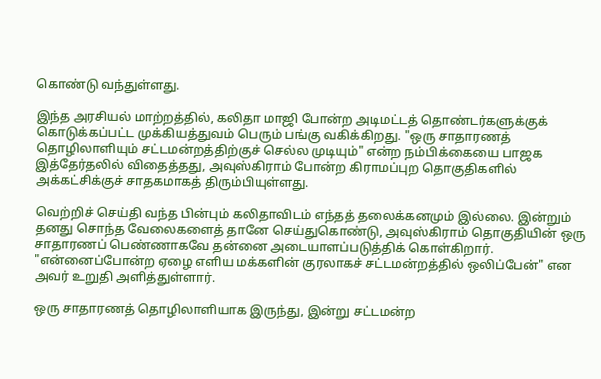கொண்டு வந்துள்ளது.

இந்த அரசியல் மாற்றத்தில், கலிதா மாஜி போன்ற அடிமட்டத் தொண்டர்களுக்குக் கொடுக்கப்பட்ட முக்கியத்துவம் பெரும் பங்கு வகிக்கிறது. "ஒரு சாதாரணத் தொழிலாளியும் சட்டமன்றத்திற்குச் செல்ல முடியும்" என்ற நம்பிக்கையை பாஜக இத்தேர்தலில் விதைத்தது, அவுஸ்கிராம் போன்ற கிராமப்புற தொகுதிகளில் அக்கட்சிக்குச் சாதகமாகத் திரும்பியுள்ளது.

வெற்றிச் செய்தி வந்த பின்பும் கலிதாவிடம் எந்தத் தலைக்கனமும் இல்லை. இன்றும் தனது சொந்த வேலைகளைத் தானே செய்துகொண்டு, அவுஸ்கிராம் தொகுதியின் ஒரு சாதாரணப் பெண்ணாகவே தன்னை அடையாளப்படுத்திக் கொள்கிறார். "என்னைப்போன்ற ஏழை எளிய மக்களின் குரலாகச் சட்டமன்றத்தில் ஒலிப்பேன்" என அவர் உறுதி அளித்துள்ளார்.

ஒரு சாதாரணத் தொழிலாளியாக இருந்து, இன்று சட்டமன்ற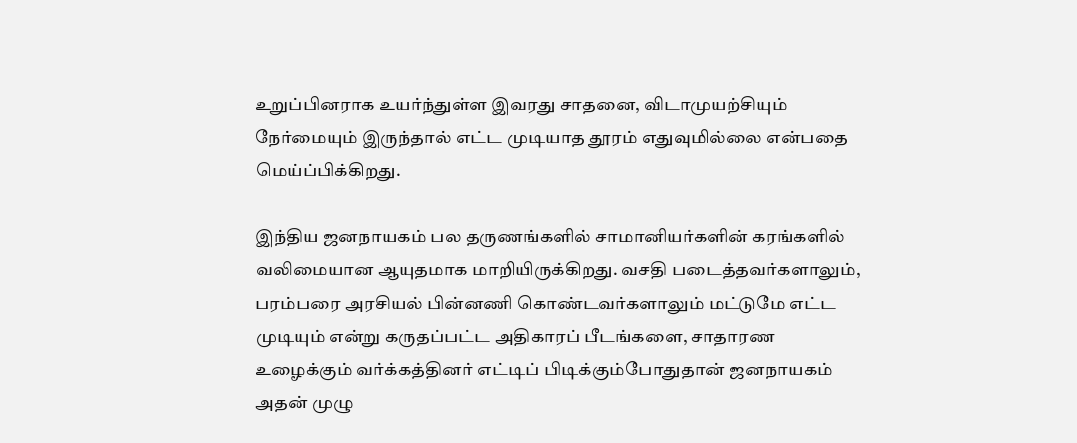உறுப்பினராக உயர்ந்துள்ள இவரது சாதனை, விடாமுயற்சியும் நேர்மையும் இருந்தால் எட்ட முடியாத தூரம் எதுவுமில்லை என்பதை மெய்ப்பிக்கிறது.

இந்திய ஜனநாயகம் பல தருணங்களில் சாமானியர்களின் கரங்களில் வலிமையான ஆயுதமாக மாறியிருக்கிறது. வசதி படைத்தவர்களாலும், பரம்பரை அரசியல் பின்னணி கொண்டவர்களாலும் மட்டுமே எட்ட முடியும் என்று கருதப்பட்ட அதிகாரப் பீடங்களை, சாதாரண உழைக்கும் வர்க்கத்தினர் எட்டிப் பிடிக்கும்போதுதான் ஜனநாயகம் அதன் முழு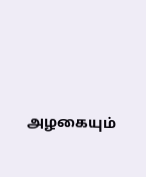அழகையும்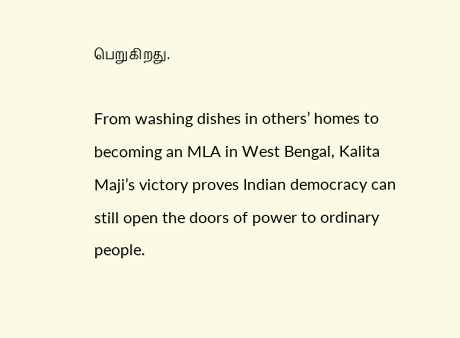பெறுகிறது.

From washing dishes in others’ homes to becoming an MLA in West Bengal, Kalita Maji’s victory proves Indian democracy can still open the doors of power to ordinary people.